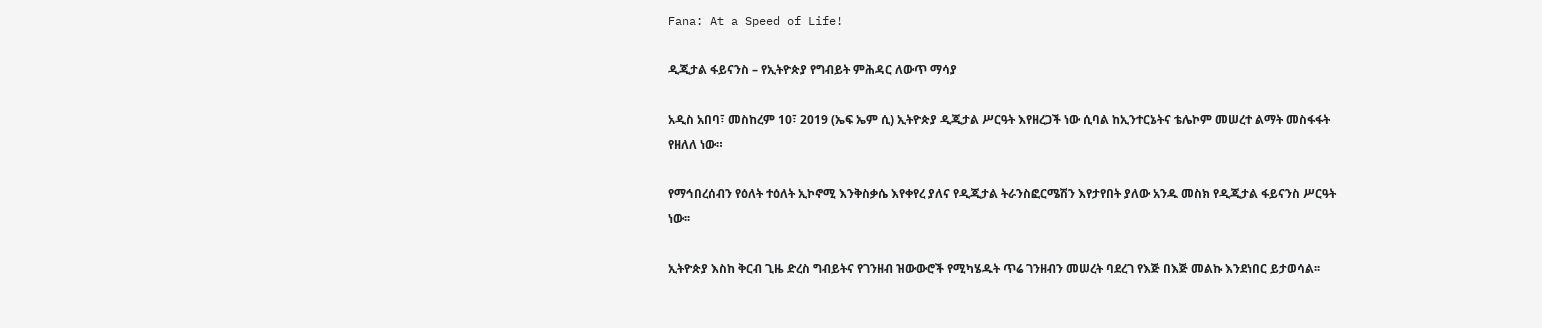Fana: At a Speed of Life!

ዲጂታል ፋይናንስ – የኢትዮጵያ የግብይት ምሕዳር ለውጥ ማሳያ

አዲስ አበባ፣ መስከረም 10፣ 2019 (ኤፍ ኤም ሲ) ኢትዮጵያ ዲጂታል ሥርዓት እየዘረጋች ነው ሲባል ከኢንተርኔትና ቴሌኮም መሠረተ ልማት መስፋፋት የዘለለ ነው።

የማኅበረሰብን የዕለት ተዕለት ኢኮኖሚ እንቅስቃሴ እየቀየረ ያለና የዲጂታል ትራንስፎርሜሽን እየታየበት ያለው አንዱ መስክ የዲጂታል ፋይናንስ ሥርዓት ነው፡፡

ኢትዮጵያ እስከ ቅርብ ጊዜ ድረስ ግብይትና የገንዘብ ዝውውሮች የሚካሄዱት ጥሬ ገንዘብን መሠረት ባደረገ የእጅ በእጅ መልኩ እንደነበር ይታወሳል፡፡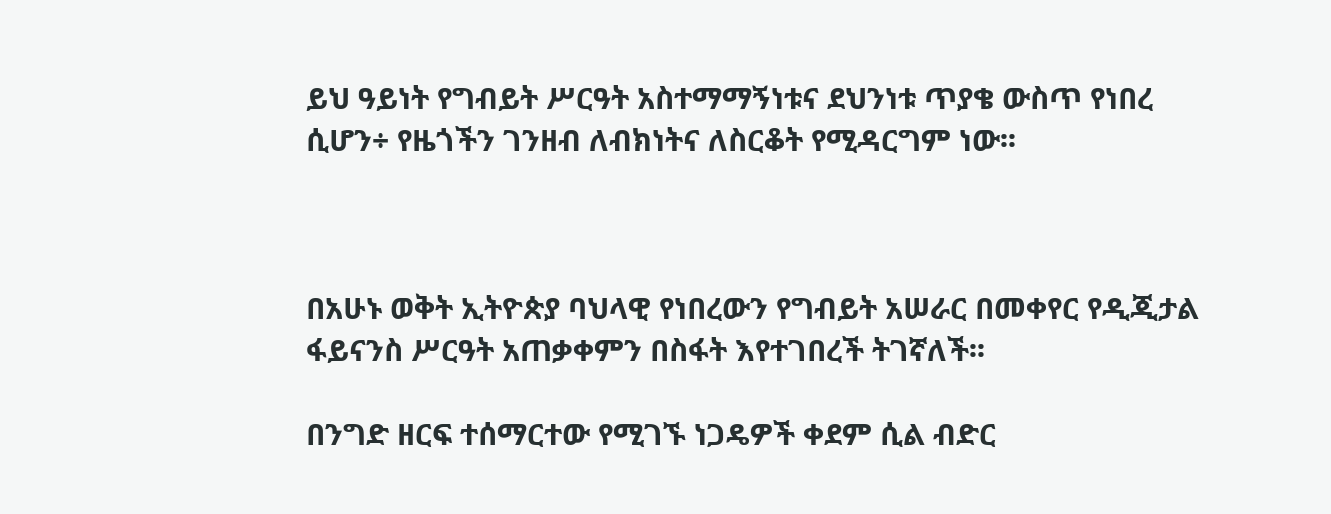ይህ ዓይነት የግብይት ሥርዓት አስተማማኝነቱና ደህንነቱ ጥያቄ ውስጥ የነበረ ሲሆን÷ የዜጎችን ገንዘብ ለብክነትና ለስርቆት የሚዳርግም ነው፡፡



በአሁኑ ወቅት ኢትዮጵያ ባህላዊ የነበረውን የግብይት አሠራር በመቀየር የዲጂታል ፋይናንስ ሥርዓት አጠቃቀምን በስፋት እየተገበረች ትገኛለች፡፡

በንግድ ዘርፍ ተሰማርተው የሚገኙ ነጋዴዎች ቀደም ሲል ብድር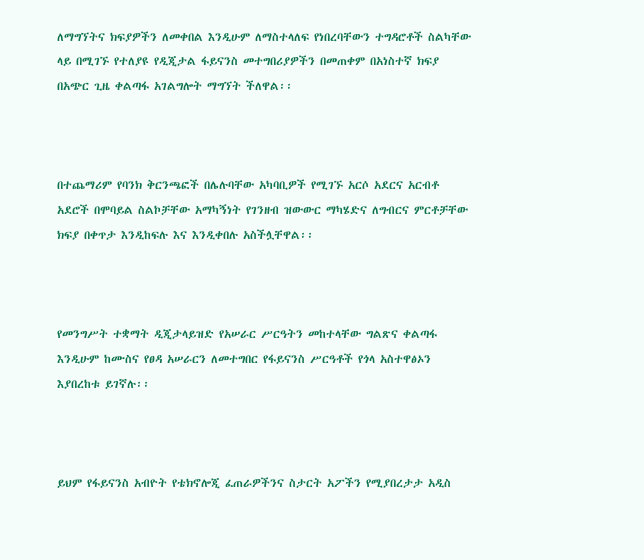ለማግኘትና ክፍያዎችን ለመቀበል እንዲሁም ለማስተላለፍ የነበረባቸውን ተግዳሮቶች ስልካቸው ላይ በሚገኙ የተለያዩ የዲጂታል ፋይናንስ መተግበሪያዎችን በመጠቀም በአነስተኛ ክፍያ በአጭር ጊዜ ቀልጣፋ አገልግሎት ማግኘት ችለዋል፡፡



በተጨማሪም የባንክ ቅርንጫፎች በሌሉባቸው አካባቢዎች የሚገኙ አርሶ አደርና አርብቶ አደሮች በሞባይል ስልኮቻቸው አማካኝነት የገንዘብ ዝውውር ማካሄድና ለግብርና ምርቶቻቸው ክፍያ በቀጥታ እንዲከፍሉ እና እንዲቀበሉ አስችሏቸዋል፡፡



የመንግሥት ተቋማት ዲጂታላይዝድ የአሠራር ሥርዓትን መከተላቸው ግልጽና ቀልጣፋ እንዲሁም ከሙስና የፀዳ አሠራርን ለመተግበር የፋይናንስ ሥርዓቶች የጎላ አስተዋፅኦን እያበረከቱ ይገኛሉ፡፡



ይህም የፋይናንስ አብዮት የቴክኖሎጂ ፈጠራዎችንና ስታርት አፖችን የሚያበረታታ አዲስ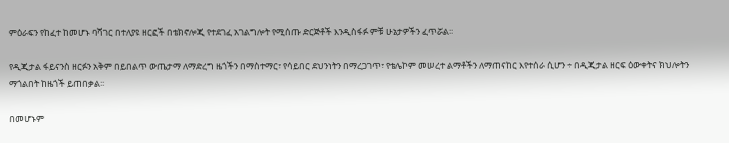ምዕራፍን የከፈተ ከመሆኑ ባሻገር በተለያዩ ዘርፎች በቴክኖሎጂ የተደገፈ አገልግሎት የሚሰጡ ድርጅቶች እንዲስፋፉ ምቹ ሁኔታዎችን ፈጥሯል፡፡

የዲጂታል ፋይናንስ ዘርፉን አቅም በይበልጥ ውጤታማ ለማድረግ ዜጎችን በማስተማር፣ የሳይበር ደህንነትን በማረጋገጥ፣ የቴሌኮም መሠረተ ልማቶችን ለማጠናከር እየተሰራ ሲሆን ÷ በዲጂታል ዘርፍ ዕውቀትና ክህሎትን ማጎልበት ከዜጎች ይጠበቃል፡፡

በመሆኑም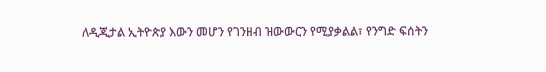ለዲጂታል ኢትዮጵያ እውን መሆን የገንዘብ ዝውውርን የሚያቃልል፣ የንግድ ፍሰትን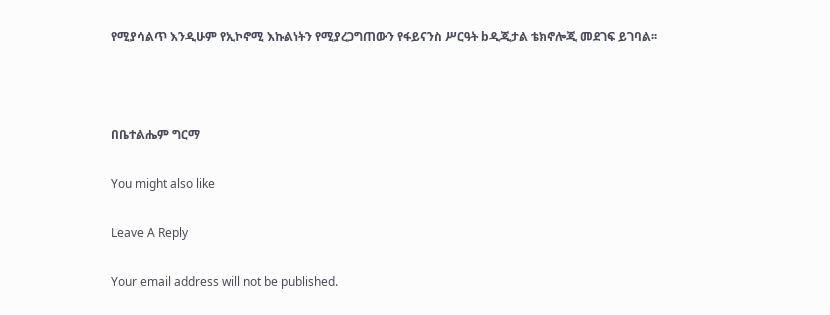የሚያሳልጥ እንዲሁም የኢኮኖሚ እኩልነትን የሚያረጋግጠውን የፋይናንስ ሥርዓት bዲጂታል ቴክኖሎጂ መደገፍ ይገባል፡፡



በቤተልሔም ግርማ

You might also like

Leave A Reply

Your email address will not be published.